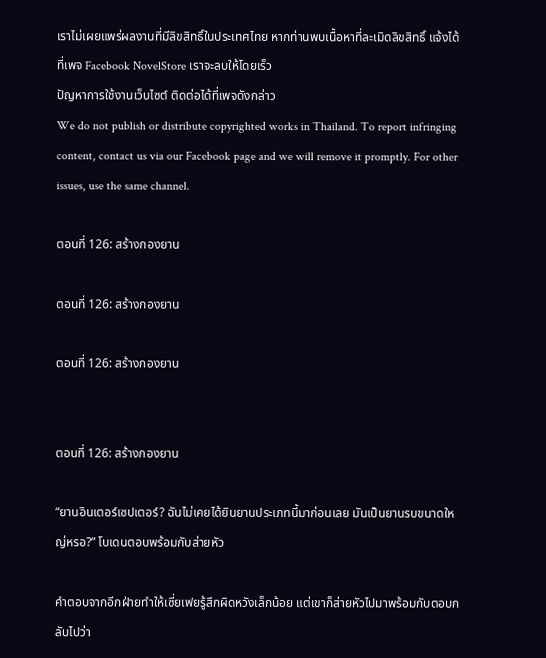เราไม่เผยแพร่ผลงานที่มีลิขสิทธิ์ในประเทศไทย หากท่านพบเนื้อหาที่ละเมิดลิขสิทธิ์ แจ้งได้ที่เพจ Facebook NovelStore เราจะลบให้โดยเร็ว
ปัญหาการใช้งานเว็บไซต์ ติดต่อได้ที่เพจดังกล่าว
We do not publish or distribute copyrighted works in Thailand. To report infringing content, contact us via our Facebook page and we will remove it promptly. For other issues, use the same channel.

ตอนที่ 126: สร้างกองยาน

ตอนที่ 126: สร้างกองยาน

ตอนที่ 126: สร้างกองยาน


ตอนที่ 126: สร้างกองยาน

“ยานอินเตอร์เซปเตอร์? ฉันไม่เคยได้ยินยานประเภทนี้มาก่อนเลย มันเป็นยานรบขนาดใหญ่หรอ?” โบเดนตอบพร้อมกับส่ายหัว

คำตอบจากอีกฝ่ายทำให้เซี่ยเฟยรู้สึกผิดหวังเล็กน้อย แต่เขาก็ส่ายหัวไปมาพร้อมกับตอบกลับไปว่า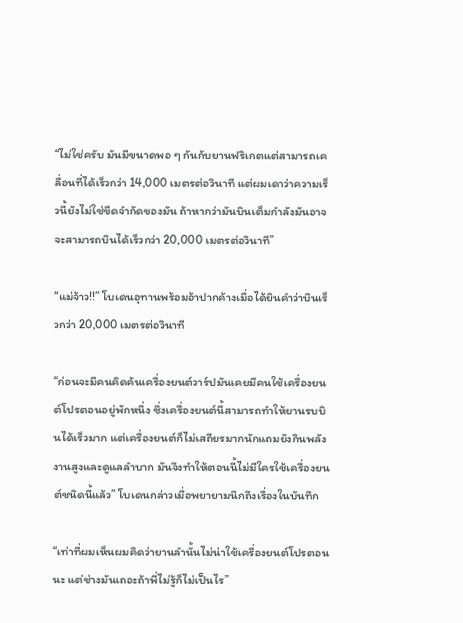“ไม่ใช่ครับ มันมีขนาดพอ ๆ กันกับยานฟริเกตแต่สามารถเคลื่อนที่ได้เร็วกว่า 14,000 เมตรต่อวินาที แต่ผมเดาว่าความเร็วนี้ยังไม่ใช่ขีดจำกัดของมัน ถ้าหากว่ามันบินเต็มกำลังมันอาจจะสามารถบินได้เร็วกว่า 20,000 เมตรต่อวินาที”

“แม่จ้าว!!” โบเดนอุทานพร้อมอ้าปากค้างเมื่อได้ยินคำว่าบินเร็วกว่า 20,000 เมตรต่อวินาที

“ก่อนจะมีคนคิดค้นเครื่องยนต์วาร์ปมันเคยมีคนใช้เครื่องยนต์โปรตอนอยู่พักหนึ่ง ซึ่งเครื่องยนต์นี้สามารถทำให้ยานรบบินได้เร็วมาก แต่เครื่องยนต์ก็ไม่เสถียรมากนักแถมยังกินพลังงานสูงและดูแลลำบาก มันจึงทำให้ตอนนี้ไม่มีใครใช้เครื่องยนต์ชนิดนี้แล้ว” โบเดนกล่าวเมื่อพยายามนึกถึงเรื่องในบันทึก

“เท่าที่ผมเห็นผมคิดว่ายานลำนั้นไม่น่าใช้เครื่องยนต์โปรตอนนะ แต่ช่างมันเถอะถ้าพี่ไม่รู้ก็ไม่เป็นไร”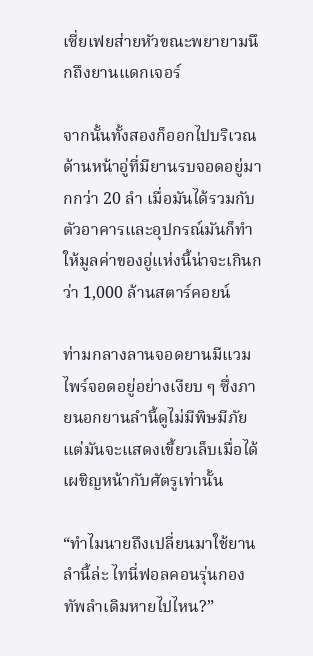เซี่ยเฟยส่ายหัวขณะพยายามนึกถึงยานแดกเจอร์

จากนั้นทั้งสองก็ออกไปบริเวณด้านหน้าอู่ที่มียานรบจอดอยู่มากกว่า 20 ลำ เมื่อมันได้รวมกับตัวอาคารและอุปกรณ์มันก็ทำให้มูลค่าของอู่แห่งนี้น่าจะเกินกว่า 1,000 ล้านสตาร์คอยน์

ท่ามกลางลานจอดยานมีแวมไพร์จอดอยู่อย่างเงียบ ๆ ซึ่งภายนอกยานลำนี้ดูไม่มีพิษมีภัยแต่มันจะแสดงเขี้ยวเล็บเมื่อได้เผชิญหน้ากับศัตรูเท่านั้น

“ทำไมนายถึงเปลี่ยนมาใช้ยานลำนี้ล่ะ ไทนี่ฟอลคอนรุ่นกองทัพลำเดิมหายไปไหน?”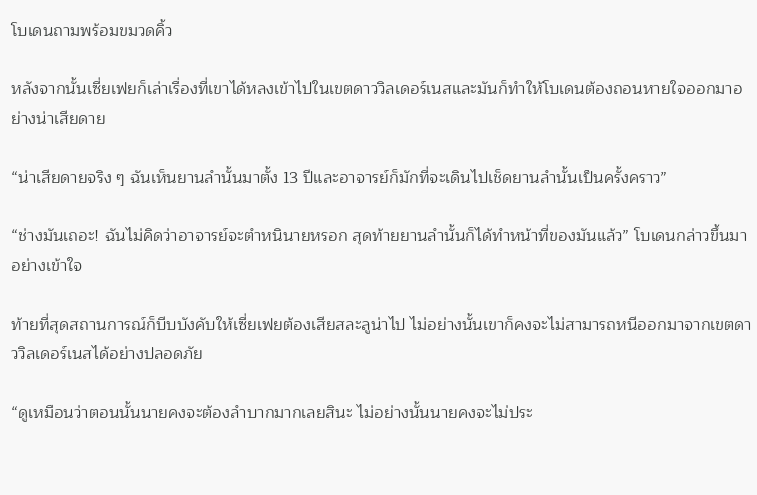โบเดนถามพร้อมขมวดคิ้ว

หลังจากนั้นเซี่ยเฟยก็เล่าเรื่องที่เขาได้หลงเข้าไปในเขตดาววิลเดอร์เนสและมันก็ทำให้โบเดนต้องถอนหายใจออกมาอย่างน่าเสียดาย

“น่าเสียดายจริง ๆ ฉันเห็นยานลำนั้นมาตั้ง 13 ปีและอาจารย์ก็มักที่จะเดินไปเช็ดยานลำนั้นเป็นครั้งคราว”

“ช่างมันเถอะ! ฉันไม่คิดว่าอาจารย์จะตำหนินายหรอก สุดท้ายยานลำนั้นก็ได้ทำหน้าที่ของมันแล้ว” โบเดนกล่าวขึ้นมาอย่างเข้าใจ

ท้ายที่สุดสถานการณ์ก็บีบบังคับให้เซี่ยเฟยต้องเสียสละลูน่าไป ไม่อย่างนั้นเขาก็คงจะไม่สามารถหนีออกมาจากเขตดาววิลเดอร์เนสได้อย่างปลอดภัย

“ดูเหมือนว่าตอนนั้นนายคงจะต้องลำบากมากเลยสินะ ไม่อย่างนั้นนายคงจะไม่ประ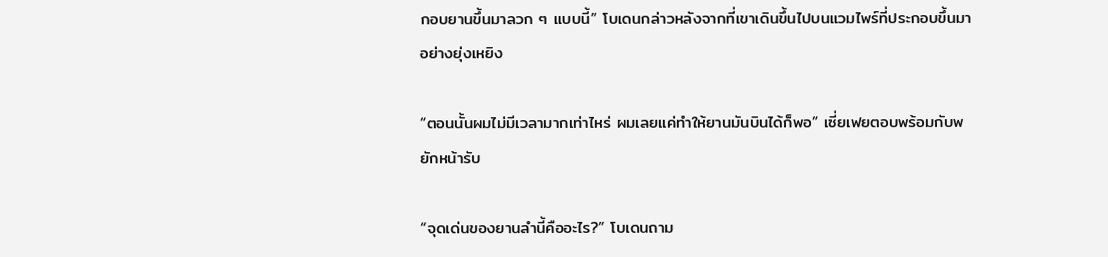กอบยานขึ้นมาลวก ๆ แบบนี้” โบเดนกล่าวหลังจากที่เขาเดินขึ้นไปบนแวมไพร์ที่ประกอบขึ้นมาอย่างยุ่งเหยิง

“ตอนนั้นผมไม่มีเวลามากเท่าไหร่ ผมเลยแค่ทำให้ยานมันบินได้ก็พอ” เซี่ยเฟยตอบพร้อมกับพยักหน้ารับ

“จุดเด่นของยานลำนี้คืออะไร?” โบเดนถาม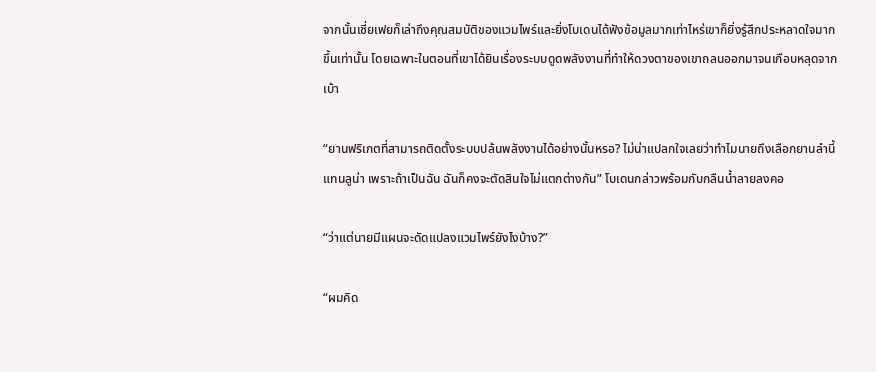จากนั้นเซี่ยเฟยก็เล่าถึงคุณสมบัติของแวมไพร์และยิ่งโบเดนได้ฟังข้อมูลมากเท่าไหร่เขาก็ยิ่งรู้สึกประหลาดใจมากขึ้นเท่านั้น โดยเฉพาะในตอนที่เขาได้ยินเรื่องระบบดูดพลังงานที่ทำให้ดวงตาของเขาถลนออกมาจนเกือบหลุดจากเบ้า

“ยานฟริเกตที่สามารถติดตั้งระบบปล้นพลังงานได้อย่างนั้นหรอ? ไม่น่าแปลกใจเลยว่าทำไมนายถึงเลือกยานลำนี้แทนลูน่า เพราะถ้าเป็นฉัน ฉันก็คงจะตัดสินใจไม่แตกต่างกัน” โบเดนกล่าวพร้อมกับกลืนน้ำลายลงคอ

“ว่าแต่นายมีแผนจะดัดแปลงแวมไพร์ยังไงบ้าง?”

“ผมคิด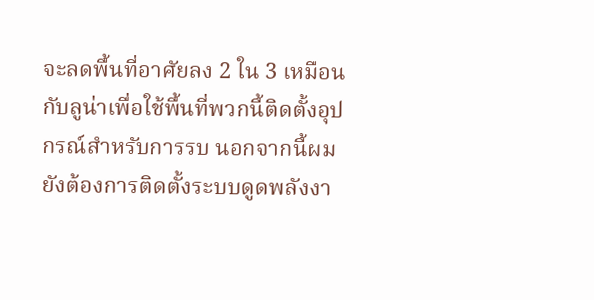จะลดพื้นที่อาศัยลง 2 ใน 3 เหมือนกับลูน่าเพื่อใช้พื้นที่พวกนี้ติดตั้งอุปกรณ์สำหรับการรบ นอกจากนี้ผมยังต้องการติดตั้งระบบดูดพลังงา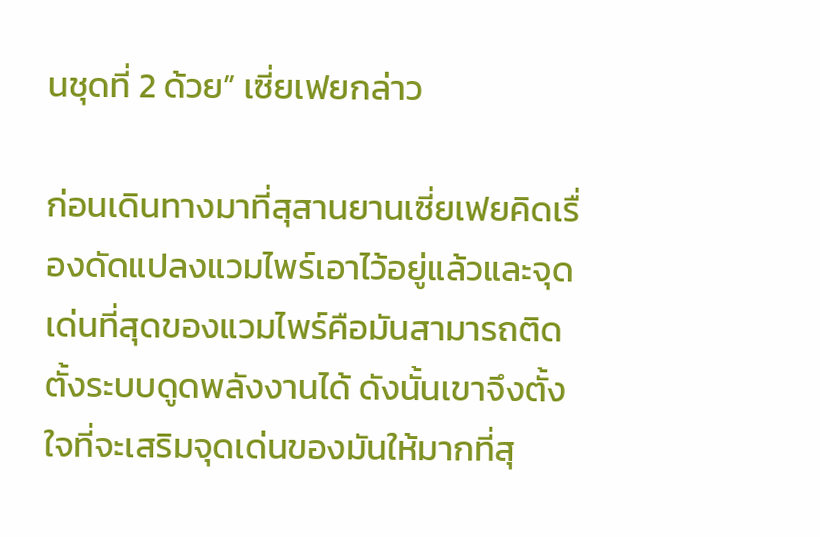นชุดที่ 2 ด้วย” เซี่ยเฟยกล่าว

ก่อนเดินทางมาที่สุสานยานเซี่ยเฟยคิดเรื่องดัดแปลงแวมไพร์เอาไว้อยู่แล้วและจุดเด่นที่สุดของแวมไพร์คือมันสามารถติดตั้งระบบดูดพลังงานได้ ดังนั้นเขาจึงตั้งใจที่จะเสริมจุดเด่นของมันให้มากที่สุ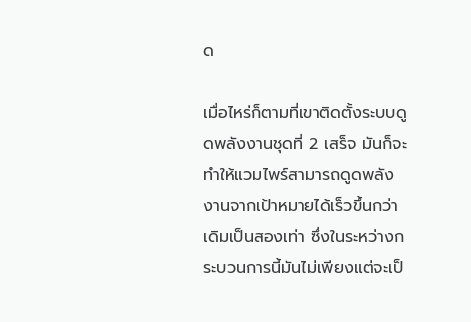ด

เมื่อไหร่ก็ตามที่เขาติดตั้งระบบดูดพลังงานชุดที่ 2 เสร็จ มันก็จะทำให้แวมไพร์สามารถดูดพลังงานจากเป้าหมายได้เร็วขึ้นกว่าเดิมเป็นสองเท่า ซึ่งในระหว่างกระบวนการนี้มันไม่เพียงแต่จะเป็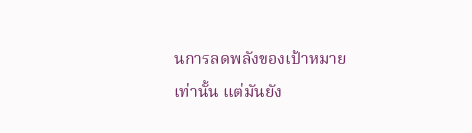นการลดพลังของเป้าหมายเท่านั้น แต่มันยัง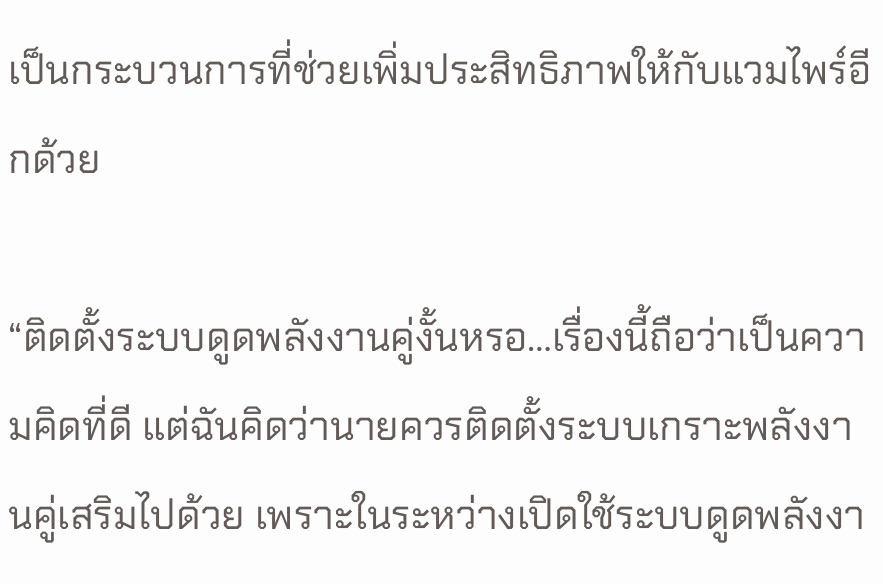เป็นกระบวนการที่ช่วยเพิ่มประสิทธิภาพให้กับแวมไพร์อีกด้วย

“ติดตั้งระบบดูดพลังงานคู่งั้นหรอ…เรื่องนี้ถือว่าเป็นความคิดที่ดี แต่ฉันคิดว่านายควรติดตั้งระบบเกราะพลังงานคู่เสริมไปด้วย เพราะในระหว่างเปิดใช้ระบบดูดพลังงา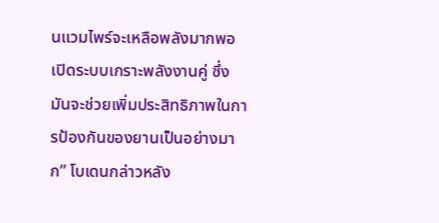นแวมไพร์จะเหลือพลังมากพอเปิดระบบเกราะพลังงานคู่ ซึ่งมันจะช่วยเพิ่มประสิทธิภาพในการป้องกันของยานเป็นอย่างมาก” โบเดนกล่าวหลัง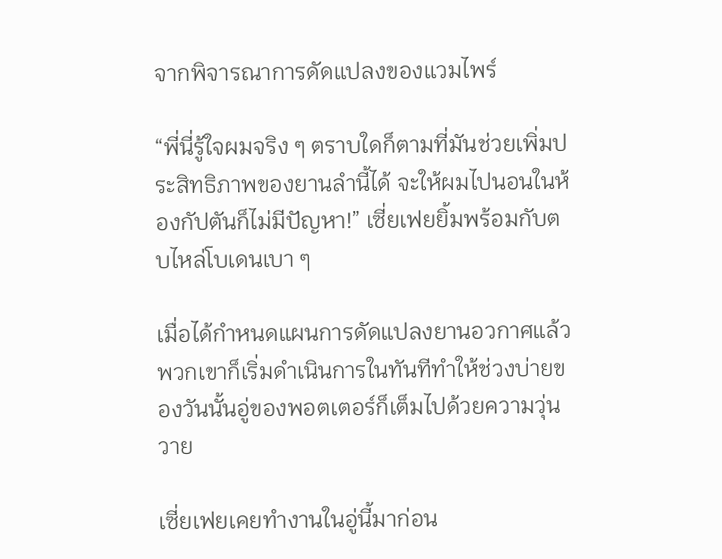จากพิจารณาการดัดแปลงของแวมไพร์

“พี่นี่รู้ใจผมจริง ๆ ตราบใดก็ตามที่มันช่วยเพิ่มประสิทธิภาพของยานลำนี้ได้ จะให้ผมไปนอนในห้องกัปตันก็ไม่มีปัญหา!” เซี่ยเฟยยิ้มพร้อมกับตบไหล่โบเดนเบา ๆ

เมื่อได้กำหนดแผนการดัดแปลงยานอวกาศแล้วพวกเขาก็เริ่มดำเนินการในทันทีทำให้ช่วงบ่ายของวันนั้นอู่ของพอตเตอร์ก็เต็มไปด้วยความวุ่นวาย

เซี่ยเฟยเคยทำงานในอู่นี้มาก่อน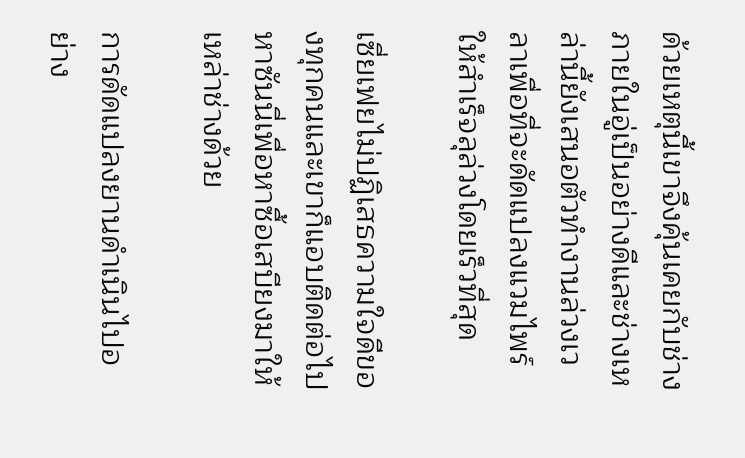ด้วยเหตุนี้เขาจึงคุ้นเคยกับช่างภายในอู่เป็นอย่างดีและช่างเหล่านี้ยังเสนอตัวทำงานล่วงเวลาเพื่อที่จะดัดแปลงแวมไพร์ให้สำเร็จลุล่วงโดยเร็วที่สุด

เซี่ยเฟยไม่ปฏิเสธความใจดีของทุกคนและเขาก็แอบติดต่อไปหาซันนี่เพื่อหาซื้อเสบียงมาให้เหล่าช่างด้วย

การดัดแปลงยานดำเนินไปอย่าง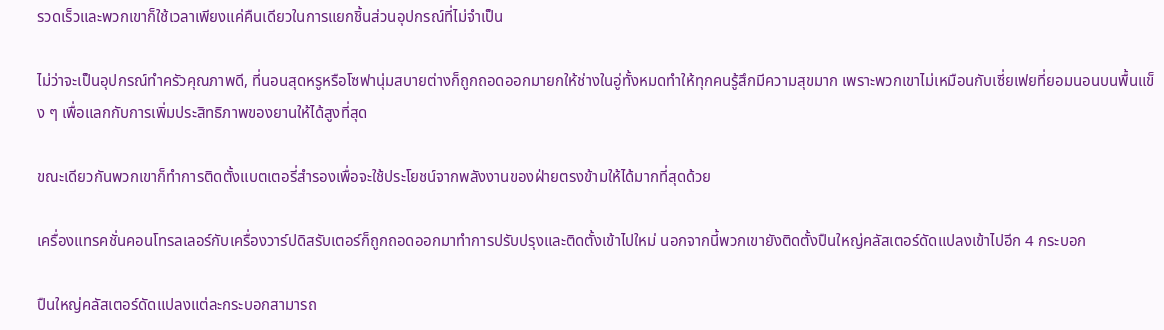รวดเร็วและพวกเขาก็ใช้เวลาเพียงแค่คืนเดียวในการแยกชิ้นส่วนอุปกรณ์ที่ไม่จำเป็น

ไม่ว่าจะเป็นอุปกรณ์ทำครัวคุณภาพดี, ที่นอนสุดหรูหรือโซฟานุ่มสบายต่างก็ถูกถอดออกมายกให้ช่างในอู่ทั้งหมดทำให้ทุกคนรู้สึกมีความสุขมาก เพราะพวกเขาไม่เหมือนกับเซี่ยเฟยที่ยอมนอนบนพื้นแข็ง ๆ เพื่อแลกกับการเพิ่มประสิทธิภาพของยานให้ได้สูงที่สุด

ขณะเดียวกันพวกเขาก็ทำการติดตั้งแบตเตอรี่สำรองเพื่อจะใช้ประโยชน์จากพลังงานของฝ่ายตรงข้ามให้ได้มากที่สุดด้วย

เครื่องแทรคชั่นคอนโทรลเลอร์กับเครื่องวาร์ปดิสรับเตอร์ก็ถูกถอดออกมาทำการปรับปรุงและติดตั้งเข้าไปใหม่ นอกจากนี้พวกเขายังติดตั้งปืนใหญ่คลัสเตอร์ดัดแปลงเข้าไปอีก 4 กระบอก

ปืนใหญ่คลัสเตอร์ดัดแปลงแต่ละกระบอกสามารถ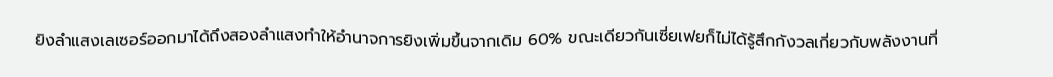ยิงลำแสงเลเซอร์ออกมาได้ถึงสองลำแสงทำให้อำนาจการยิงเพิ่มขึ้นจากเดิม 60% ขณะเดียวกันเซี่ยเฟยก็ไม่ได้รู้สึกกังวลเกี่ยวกับพลังงานที่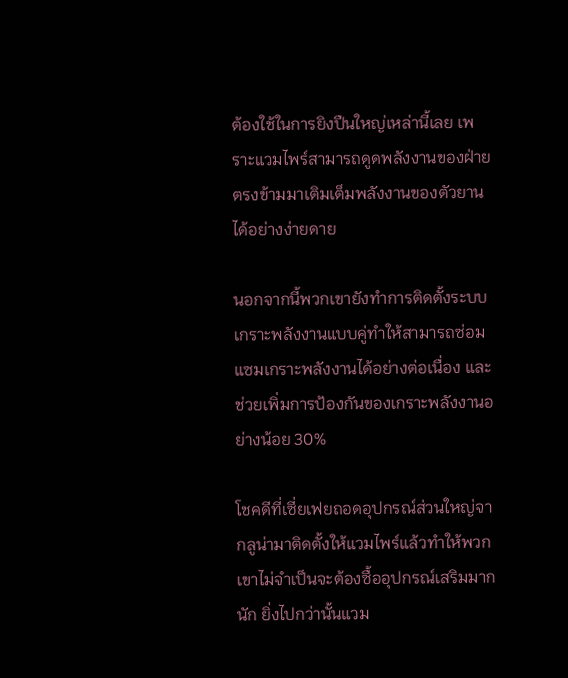ต้องใช้ในการยิงปืนใหญ่เหล่านี้เลย เพราะแวมไพร์สามารถดูดพลังงานของฝ่ายตรงข้ามมาเติมเต็มพลังงานของตัวยานได้อย่างง่ายดาย

นอกจากนี้พวกเขายังทำการติดตั้งระบบเกราะพลังงานแบบคู่ทำให้สามารถซ่อมแซมเกราะพลังงานได้อย่างต่อเนื่อง และช่วยเพิ่มการป้องกันของเกราะพลังงานอย่างน้อย 30%

โชคดีที่เซี่ยเฟยถอดอุปกรณ์ส่วนใหญ่จากลูน่ามาติดตั้งให้แวมไพร์แล้วทำให้พวกเขาไม่จำเป็นจะต้องซื้ออุปกรณ์เสริมมากนัก ยิ่งไปกว่านั้นแวม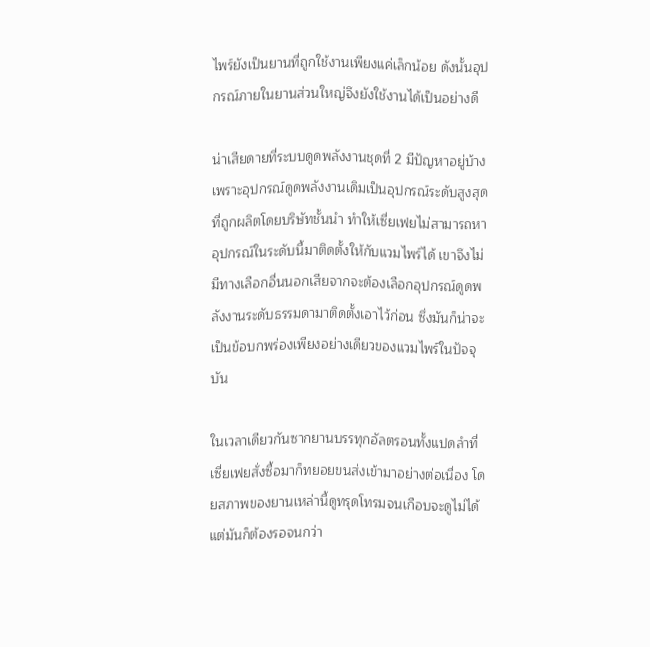ไพร์ยังเป็นยานที่ถูกใช้งานเพียงแค่เล็กน้อย ดังนั้นอุปกรณ์ภายในยานส่วนใหญ่จึงยังใช้งานได้เป็นอย่างดี

น่าเสียดายที่ระบบดูดพลังงานชุดที่ 2 มีปัญหาอยู่บ้าง เพราะอุปกรณ์ดูดพลังงานเดิมเป็นอุปกรณ์ระดับสูงสุดที่ถูกผลิตโดยบริษัทชั้นนำ ทำให้เซี่ยเฟยไม่สามารถหาอุปกรณ์ในระดับนี้มาติดตั้งให้กับแวมไพร์ได้ เขาจึงไม่มีทางเลือกอื่นนอกเสียจากจะต้องเลือกอุปกรณ์ดูดพลังงานระดับธรรมดามาติดตั้งเอาไว้ก่อน ซึ่งมันก็น่าจะเป็นข้อบกพร่องเพียงอย่างเดียวของแวมไพร์ในปัจจุบัน

ในเวลาเดียวกันซากยานบรรทุกอัลตรอนทั้งแปดลำที่เซี่ยเฟยสั่งซื้อมาก็ทยอยขนส่งเข้ามาอย่างต่อเนื่อง โดยสภาพของยานเหล่านี้ดูทรุดโทรมจนเกือบจะดูไม่ได้ แต่มันก็ต้องรอจนกว่า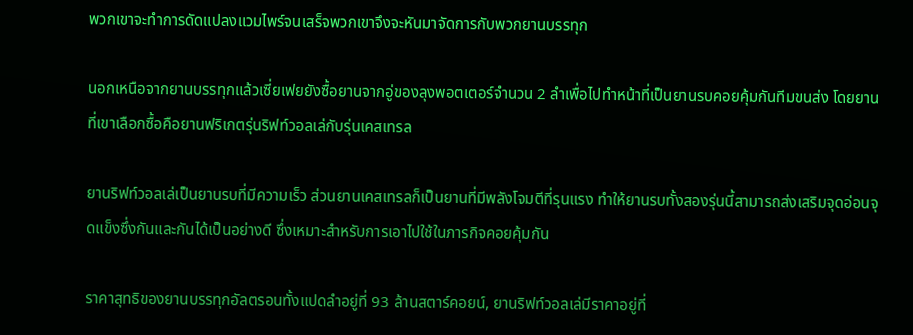พวกเขาจะทำการดัดแปลงแวมไพร์จนเสร็จพวกเขาจึงจะหันมาจัดการกับพวกยานบรรทุก

นอกเหนือจากยานบรรทุกแล้วเซี่ยเฟยยังซื้อยานจากอู่ของลุงพอตเตอร์จำนวน 2 ลำเพื่อไปทำหน้าที่เป็นยานรบคอยคุ้มกันทีมขนส่ง โดยยานที่เขาเลือกซื้อคือยานฟริเกตรุ่นริฟท์วอลเล่กับรุ่นเคสเทรล

ยานริฟท์วอลเล่เป็นยานรบที่มีความเร็ว ส่วนยานเคสเทรลก็เป็นยานที่มีพลังโจมตีที่รุนแรง ทำให้ยานรบทั้งสองรุ่นนี้สามารถส่งเสริมจุดอ่อนจุดแข็งซึ่งกันและกันได้เป็นอย่างดี ซึ่งเหมาะสำหรับการเอาไปใช้ในภารกิจคอยคุ้มกัน

ราคาสุทธิของยานบรรทุกอัลตรอนทั้งแปดลำอยู่ที่ 93 ล้านสตาร์คอยน์, ยานริฟท์วอลเล่มีราคาอยู่ที่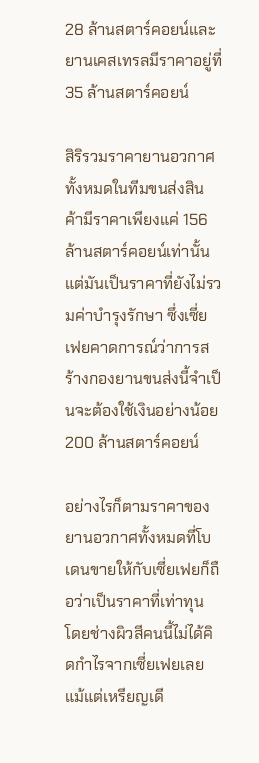28 ล้านสตาร์คอยน์และยานเคสเทรลมีราคาอยู่ที่ 35 ล้านสตาร์คอยน์

สิริรวมราคายานอวกาศทั้งหมดในทีมขนส่งสินค้ามีราคาเพียงแค่ 156 ล้านสตาร์คอยน์เท่านั้น แต่มันเป็นราคาที่ยังไม่รวมค่าบำรุงรักษา ซึ่งเซี่ยเฟยคาดการณ์ว่าการสร้างกองยานขนส่งนี้จำเป็นจะต้องใช้เงินอย่างน้อย 200 ล้านสตาร์คอยน์

อย่างไรก็ตามราคาของยานอวกาศทั้งหมดที่โบเดนขายให้กับเซี่ยเฟยก็ถือว่าเป็นราคาที่เท่าทุน โดยช่างผิวสีคนนี้ไม่ได้คิดกำไรจากเซี่ยเฟยเลยแม้แต่เหรียญเดี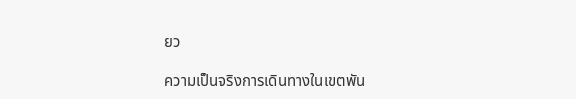ยว

ความเป็นจริงการเดินทางในเขตพัน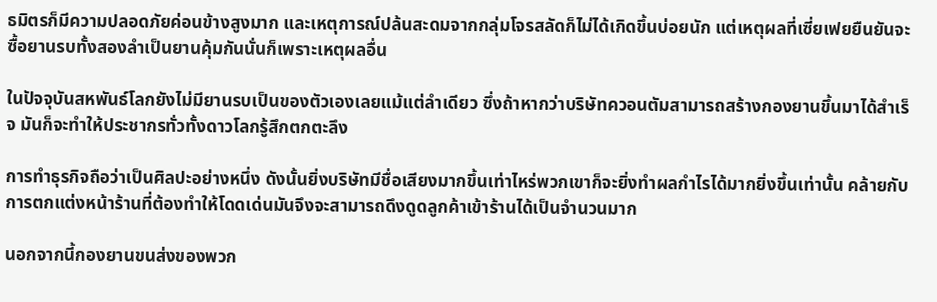ธมิตรก็มีความปลอดภัยค่อนข้างสูงมาก และเหตุการณ์ปล้นสะดมจากกลุ่มโจรสลัดก็ไม่ได้เกิดขึ้นบ่อยนัก แต่เหตุผลที่เซี่ยเฟยยืนยันจะซื้อยานรบทั้งสองลำเป็นยานคุ้มกันนั่นก็เพราะเหตุผลอื่น

ในปัจจุบันสหพันธ์โลกยังไม่มียานรบเป็นของตัวเองเลยแม้แต่ลำเดียว ซึ่งถ้าหากว่าบริษัทควอนตัมสามารถสร้างกองยานขึ้นมาได้สำเร็จ มันก็จะทำให้ประชากรทั่วทั้งดาวโลกรู้สึกตกตะลึง

การทำธุรกิจถือว่าเป็นศิลปะอย่างหนึ่ง ดังนั้นยิ่งบริษัทมีชื่อเสียงมากขึ้นเท่าไหร่พวกเขาก็จะยิ่งทำผลกำไรได้มากยิ่งขึ้นเท่านั้น คล้ายกับการตกแต่งหน้าร้านที่ต้องทำให้โดดเด่นมันจึงจะสามารถดึงดูดลูกค้าเข้าร้านได้เป็นจำนวนมาก

นอกจากนี้กองยานขนส่งของพวก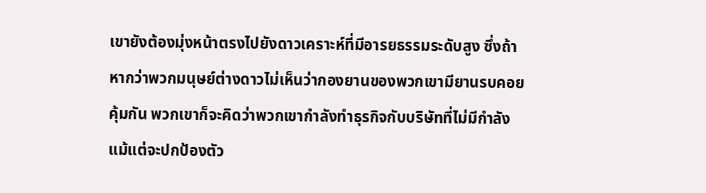เขายังต้องมุ่งหน้าตรงไปยังดาวเคราะห์ที่มีอารยธรรมระดับสูง ซึ่งถ้าหากว่าพวกมนุษย์ต่างดาวไม่เห็นว่ากองยานของพวกเขามียานรบคอยคุ้มกัน พวกเขาก็จะคิดว่าพวกเขากำลังทำธุรกิจกับบริษัทที่ไม่มีกำลังแม้แต่จะปกป้องตัว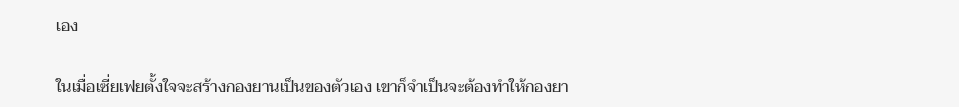เอง

ในเมื่อเซี่ยเฟยตั้งใจจะสร้างกองยานเป็นของตัวเอง เขาก็จำเป็นจะต้องทำให้กองยา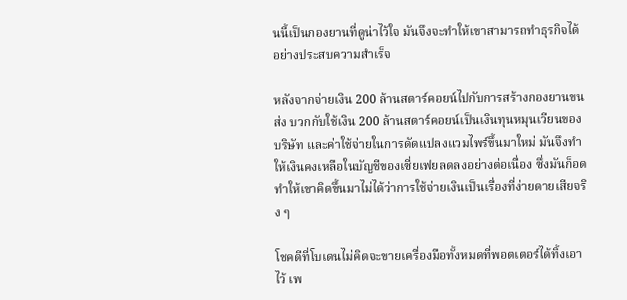นนี้เป็นกองยานที่ดูน่าไว้ใจ มันจึงจะทำให้เขาสามารถทำธุรกิจได้อย่างประสบความสำเร็จ

หลังจากจ่ายเงิน 200 ล้านสตาร์คอยน์ไปกับการสร้างกองยานขนส่ง บวกกับใช้เงิน 200 ล้านสตาร์คอยน์เป็นเงินทุนหมุนเวียนของบริษัท และค่าใช้จ่ายในการดัดแปลงแวมไพร์ขึ้นมาใหม่ มันจึงทำให้เงินคงเหลือในบัญชีของเซี่ยเฟยลดลงอย่างต่อเนื่อง ซึ่งมันก็อดทำให้เขาคิดขึ้นมาไม่ได้ว่าการใช้จ่ายเงินเป็นเรื่องที่ง่ายดายเสียจริง ๆ

โชคดีที่โบเดนไม่คิดจะขายเครื่องมือทั้งหมดที่พอตเตอร์ได้ทิ้งเอาไว้ เพ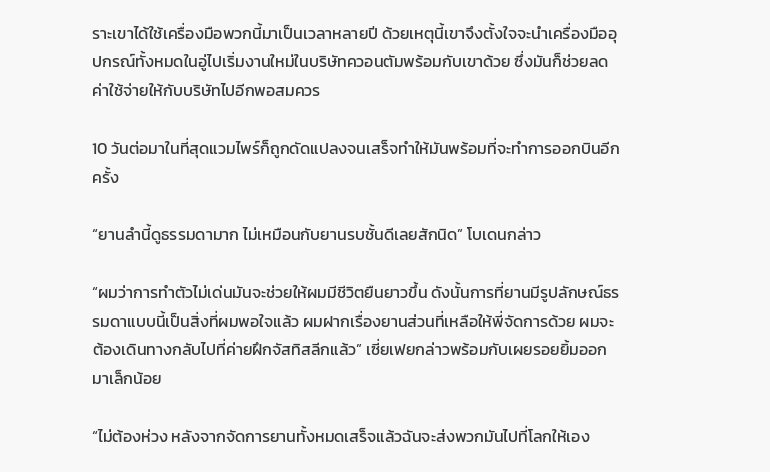ราะเขาได้ใช้เครื่องมือพวกนี้มาเป็นเวลาหลายปี ด้วยเหตุนี้เขาจึงตั้งใจจะนำเครื่องมืออุปกรณ์ทั้งหมดในอู่ไปเริ่มงานใหม่ในบริษัทควอนตัมพร้อมกับเขาด้วย ซึ่งมันก็ช่วยลดค่าใช้จ่ายให้กับบริษัทไปอีกพอสมควร

10 วันต่อมาในที่สุดแวมไพร์ก็ถูกดัดแปลงจนเสร็จทำให้มันพร้อมที่จะทำการออกบินอีกครั้ง

“ยานลำนี้ดูธรรมดามาก ไม่เหมือนกับยานรบชั้นดีเลยสักนิด” โบเดนกล่าว

“ผมว่าการทำตัวไม่เด่นมันจะช่วยให้ผมมีชีวิตยืนยาวขึ้น ดังนั้นการที่ยานมีรูปลักษณ์ธรรมดาแบบนี้เป็นสิ่งที่ผมพอใจแล้ว ผมฝากเรื่องยานส่วนที่เหลือให้พี่จัดการด้วย ผมจะต้องเดินทางกลับไปที่ค่ายฝึกจัสทิสลีกแล้ว” เซี่ยเฟยกล่าวพร้อมกับเผยรอยยิ้มออกมาเล็กน้อย

“ไม่ต้องห่วง หลังจากจัดการยานทั้งหมดเสร็จแล้วฉันจะส่งพวกมันไปที่โลกให้เอง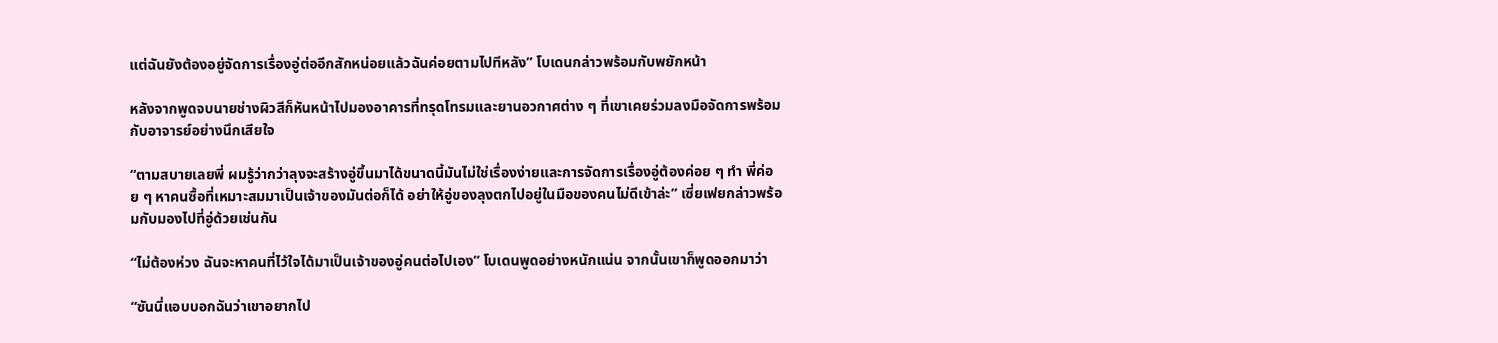แต่ฉันยังต้องอยู่จัดการเรื่องอู่ต่ออีกสักหน่อยแล้วฉันค่อยตามไปทีหลัง” โบเดนกล่าวพร้อมกับพยักหน้า

หลังจากพูดจบนายช่างผิวสีก็หันหน้าไปมองอาคารที่ทรุดโทรมและยานอวกาศต่าง ๆ ที่เขาเคยร่วมลงมือจัดการพร้อมกับอาจารย์อย่างนึกเสียใจ

“ตามสบายเลยพี่ ผมรู้ว่ากว่าลุงจะสร้างอู่ขึ้นมาได้ขนาดนี้มันไม่ใช่เรื่องง่ายและการจัดการเรื่องอู่ต้องค่อย ๆ ทำ พี่ค่อย ๆ หาคนซื้อที่เหมาะสมมาเป็นเจ้าของมันต่อก็ได้ อย่าให้อู่ของลุงตกไปอยู่ในมือของคนไม่ดีเข้าล่ะ” เซี่ยเฟยกล่าวพร้อมกับมองไปที่อู่ด้วยเช่นกัน

“ไม่ต้องห่วง ฉันจะหาคนที่ไว้ใจได้มาเป็นเจ้าของอู่คนต่อไปเอง” โบเดนพูดอย่างหนักแน่น จากนั้นเขาก็พูดออกมาว่า

“ซันนี่แอบบอกฉันว่าเขาอยากไป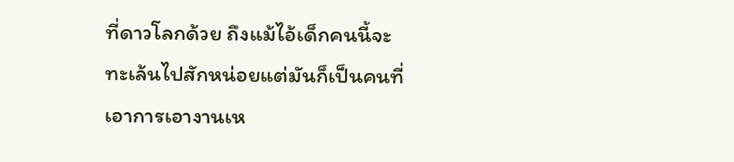ที่ดาวโลกด้วย ถึงแม้ไอ้เด็กคนนี้จะทะเล้นไปสักหน่อยแต่มันก็เป็นคนที่เอาการเอางานเห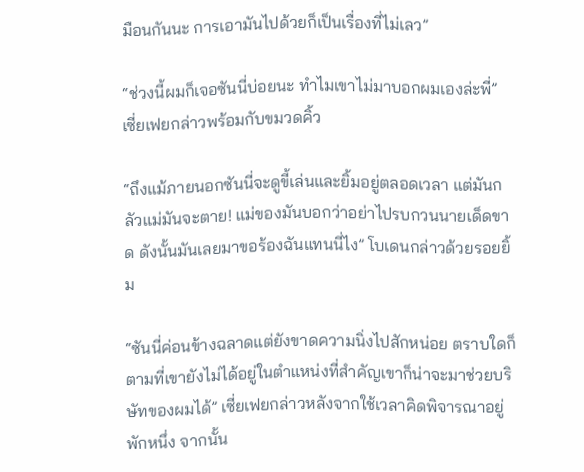มือนกันนะ การเอามันไปด้วยก็เป็นเรื่องที่ไม่เลว”

“ช่วงนี้ผมก็เจอซันนี่บ่อยนะ ทำไมเขาไม่มาบอกผมเองล่ะพี่” เซี่ยเฟยกล่าวพร้อมกับขมวดคิ้ว

“ถึงแม้ภายนอกซันนี่จะดูขี้เล่นและยิ้มอยู่ตลอดเวลา แต่มันกลัวแม่มันจะตาย! แม่ของมันบอกว่าอย่าไปรบกวนนายเด็ดขาด ดังนั้นมันเลยมาขอร้องฉันแทนนี่ไง” โบเดนกล่าวด้วยรอยยิ้ม

“ซันนี่ค่อนข้างฉลาดแต่ยังขาดความนิ่งไปสักหน่อย ตราบใดก็ตามที่เขายังไม่ได้อยู่ในตำแหน่งที่สำคัญเขาก็น่าจะมาช่วยบริษัทของผมได้” เซี่ยเฟยกล่าวหลังจากใช้เวลาคิดพิจารณาอยู่พักหนึ่ง จากนั้น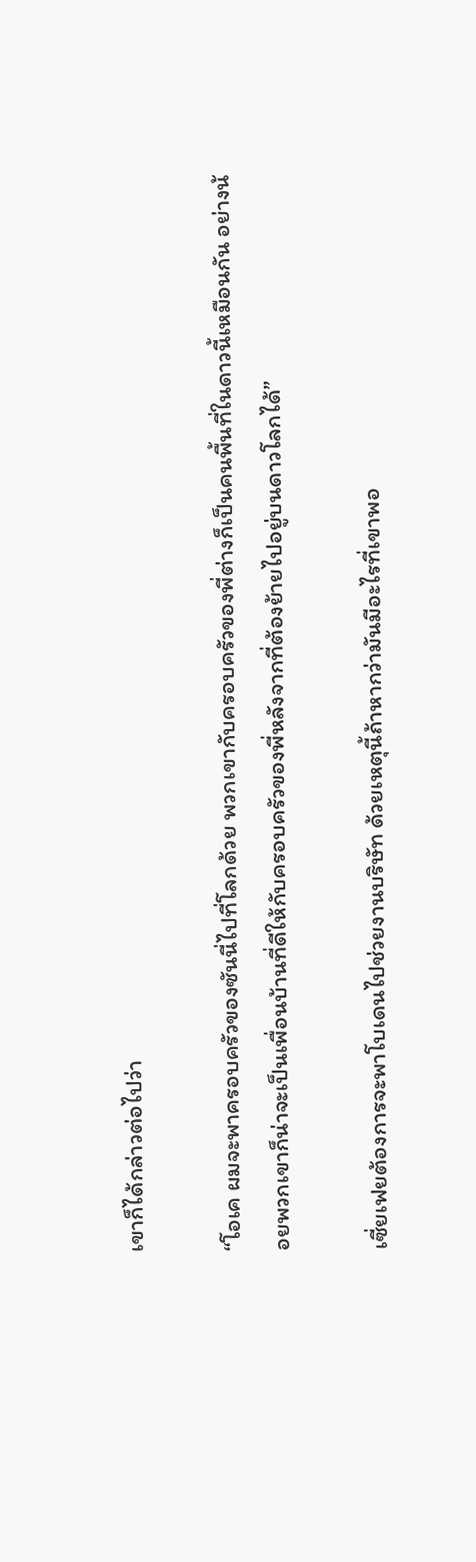เขาก็ได้กล่าวต่อไปว่า

“โอเค ผมจะพาครอบครัวของซันนี่ไปที่โลกด้วย พวกเขากับครอบครัวของพี่ต่างก็เป็นคนพื้นที่ในดาวนี้เหมือนกัน อย่างน้อยพวกเขาก็น่าจะเป็นเพื่อนบ้านที่ดีให้กับครอบครัวของพี่หลังจากที่ต้องย้ายไปอยู่บนดาวโลกได้”

เซี่ยเฟยต้องการจะพาโบเดนไปช่วยงานบริษัท ด้วยเหตุนี้ถ้าหากว่ามันมีอะไรที่เขาพอ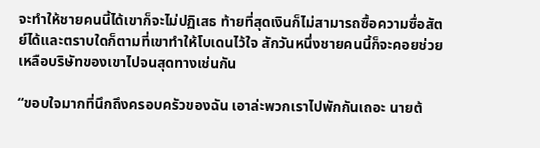จะทำให้ชายคนนี้ได้เขาก็จะไม่ปฏิเสธ ท้ายที่สุดเงินก็ไม่สามารถซื้อความซื่อสัตย์ได้และตราบใดก็ตามที่เขาทำให้โบเดนไว้ใจ สักวันหนึ่งชายคนนี้ก็จะคอยช่วยเหลือบริษัทของเขาไปจนสุดทางเช่นกัน

“ขอบใจมากที่นึกถึงครอบครัวของฉัน เอาล่ะพวกเราไปพักกันเถอะ นายต้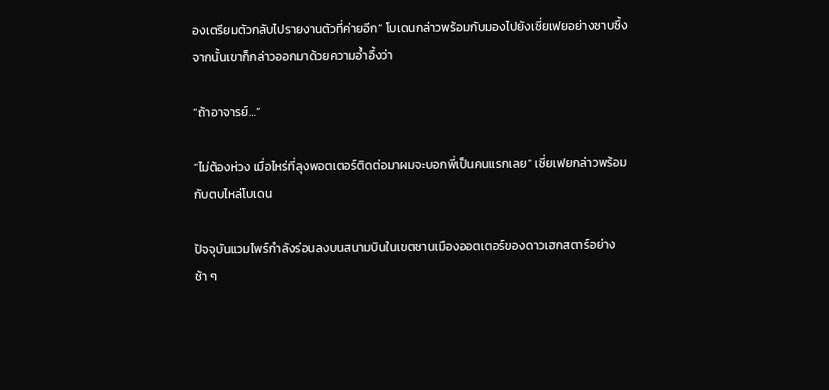องเตรียมตัวกลับไปรายงานตัวที่ค่ายอีก” โบเดนกล่าวพร้อมกับมองไปยังเซี่ยเฟยอย่างซาบซึ้ง จากนั้นเขาก็กล่าวออกมาด้วยความอ้ำอึ้งว่า

“ถ้าอาจารย์…”

“ไม่ต้องห่วง เมื่อไหร่ที่ลุงพอตเตอร์ติดต่อมาผมจะบอกพี่เป็นคนแรกเลย” เซี่ยเฟยกล่าวพร้อมกับตบไหล่โบเดน

ปัจจุบันแวมไพร์กำลังร่อนลงบนสนามบินในเขตชานเมืองออตเตอร์ของดาวเฮกสตาร์อย่างช้า ๆ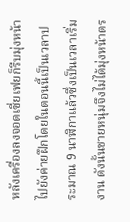หลังเครื่องลงจอดเซี่ยเฟยก็รีบมุ่งหน้าไปยังค่ายฝึกโดยในตอนนี้เป็นเวลาประมาณ 9 นาฬิกาแล้วซึ่งเป็นเวลาเริ่มงาน ดังนั้นชายหนุ่มจึงไม่ได้มุ่งหน้าตร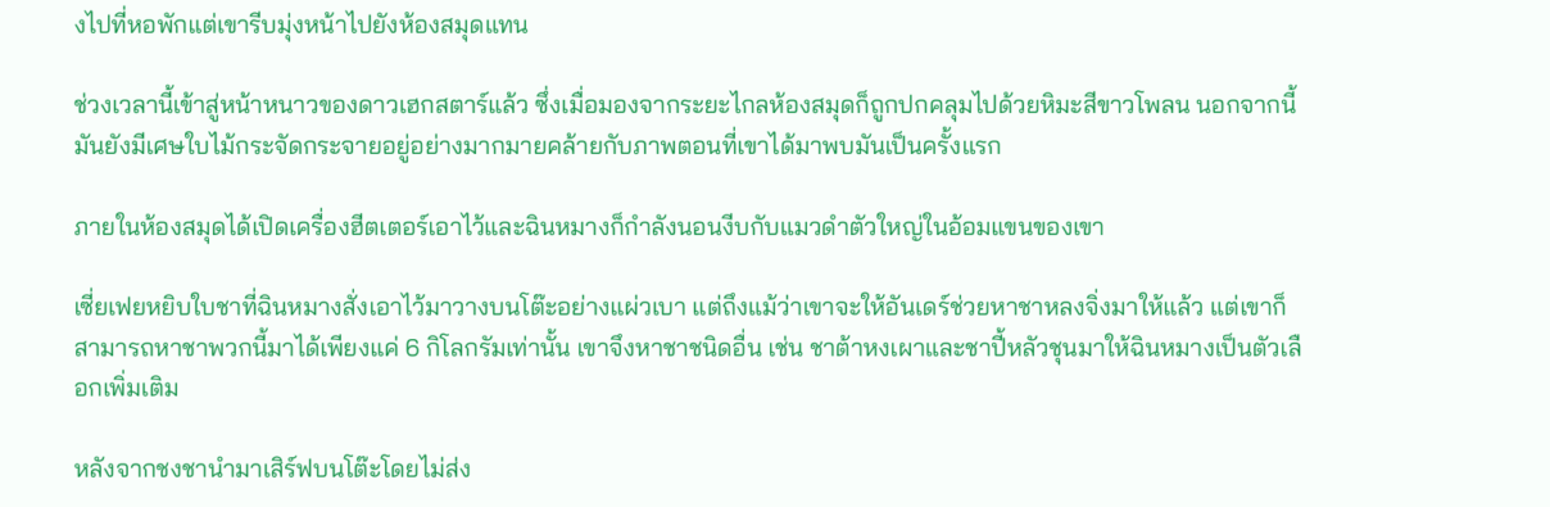งไปที่หอพักแต่เขารีบมุ่งหน้าไปยังห้องสมุดแทน

ช่วงเวลานี้เข้าสู่หน้าหนาวของดาวเฮกสตาร์แล้ว ซึ่งเมื่อมองจากระยะไกลห้องสมุดก็ถูกปกคลุมไปด้วยหิมะสีขาวโพลน นอกจากนี้มันยังมีเศษใบไม้กระจัดกระจายอยู่อย่างมากมายคล้ายกับภาพตอนที่เขาได้มาพบมันเป็นครั้งแรก

ภายในห้องสมุดได้เปิดเครื่องฮีตเตอร์เอาไว้และฉินหมางก็กำลังนอนงีบกับแมวดำตัวใหญ่ในอ้อมแขนของเขา

เซี่ยเฟยหยิบใบชาที่ฉินหมางสั่งเอาไว้มาวางบนโต๊ะอย่างแผ่วเบา แต่ถึงแม้ว่าเขาจะให้อันเดร์ช่วยหาชาหลงจิ่งมาให้แล้ว แต่เขาก็สามารถหาชาพวกนี้มาได้เพียงแค่ 6 กิโลกรัมเท่านั้น เขาจึงหาชาชนิดอื่น เช่น ชาต้าหงเผาและชาปี้หลัวชุนมาให้ฉินหมางเป็นตัวเลือกเพิ่มเติม

หลังจากชงชานำมาเสิร์ฟบนโต๊ะโดยไม่ส่ง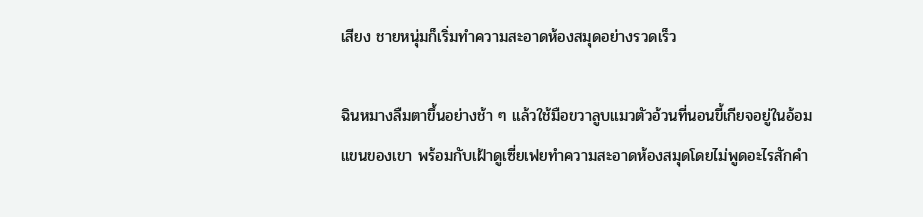เสียง ชายหนุ่มก็เริ่มทำความสะอาดห้องสมุดอย่างรวดเร็ว

ฉินหมางลืมตาขึ้นอย่างช้า ๆ แล้วใช้มือขวาลูบแมวตัวอ้วนที่นอนขี้เกียจอยู่ในอ้อมแขนของเขา พร้อมกับเฝ้าดูเซี่ยเฟยทำความสะอาดห้องสมุดโดยไม่พูดอะไรสักคำ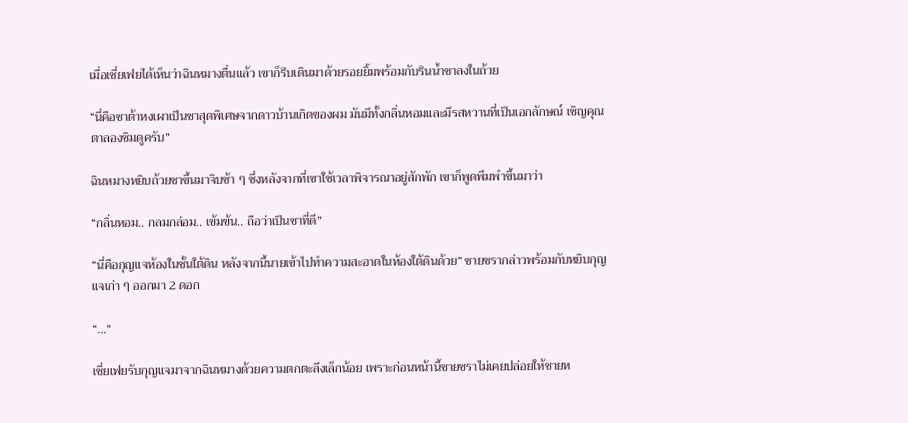เมื่อเซี่ยเฟยได้เห็นว่าฉินหมางตื่นแล้ว เขาก็รีบเดินมาด้วยรอยยิ้มพร้อมกับรินน้ำชาลงในถ้วย

“นี่คือชาต้าหงเผาเป็นชาสุดพิเศษจากดาวบ้านเกิดของผม มันมีทั้งกลิ่นหอมและมีรสหวานที่เป็นเอกลักษณ์ เชิญคุณตาลองชิมดูครับ”

ฉินหมางหยิบถ้วยชาขึ้นมาจิบช้า ๆ ซึ่งหลังจากที่เขาใช้เวลาพิจารณาอยู่สักพัก เขาก็พูดพึมพำขึ้นมาว่า

“กลิ่นหอม.. กลมกล่อม.. เข้มข้น.. ถือว่าเป็นชาที่ดี”

“นี่คือกุญแจห้องในชั้นใต้ดิน หลังจากนี้นายเข้าไปทำความสะอาดในห้องใต้ดินด้วย” ชายชรากล่าวพร้อมกับหยิบกุญแจเก่า ๆ ออกมา 2 ดอก

“...”

เซี่ยเฟยรับกุญแจมาจากฉินหมางด้วยความตกตะลึงเล็กน้อย เพราะก่อนหน้านี้ชายชราไม่เคยปล่อยให้ชายห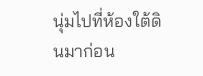นุ่มไปที่ห้องใต้ดินมาก่อน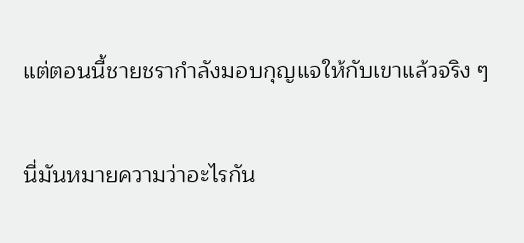แต่ตอนนี้ชายชรากำลังมอบกุญแจให้กับเขาแล้วจริง ๆ

นี่มันหมายความว่าอะไรกัน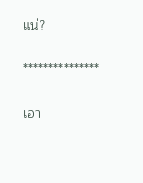แน่?

***************

เอา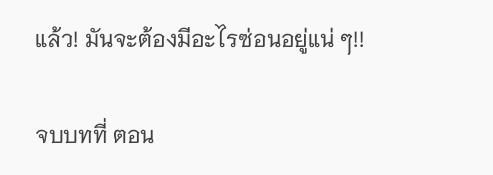แล้ว! มันจะต้องมีอะไรซ่อนอยู่แน่ ๆ!!

จบบทที่ ตอน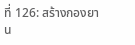ที่ 126: สร้างกองยาน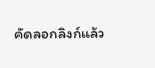คัดลอกลิงก์แล้ว